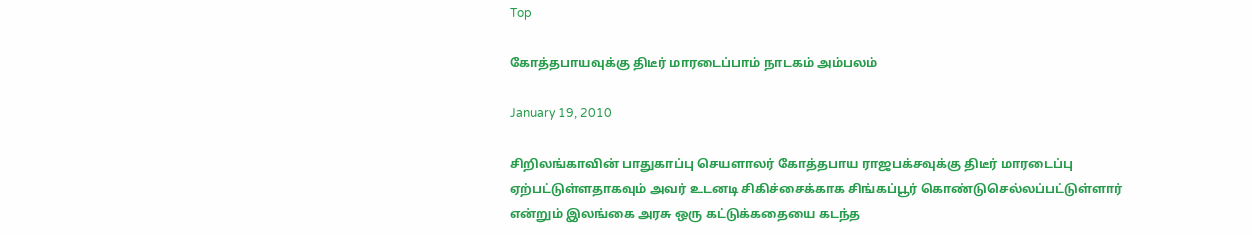Top

கோத்தபாயவுக்கு திடீர் மாரடைப்பாம் நாடகம் அம்பலம்

January 19, 2010

சிறிலங்காவின் பாதுகாப்பு செயளாலர் கோத்தபாய ராஜபக்சவுக்கு திடீர் மாரடைப்பு
ஏற்பட்டுள்ளதாகவும் அவர் உடனடி சிகிச்சைக்காக சிங்கப்பூர் கொண்டுசெல்லப்பட்டுள்ளார்
என்றும் இலங்கை அரசு ஒரு கட்டுக்கதையை கடந்த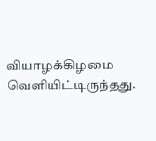வியாழக்கிழமை வெளியிட்டிருந்தது.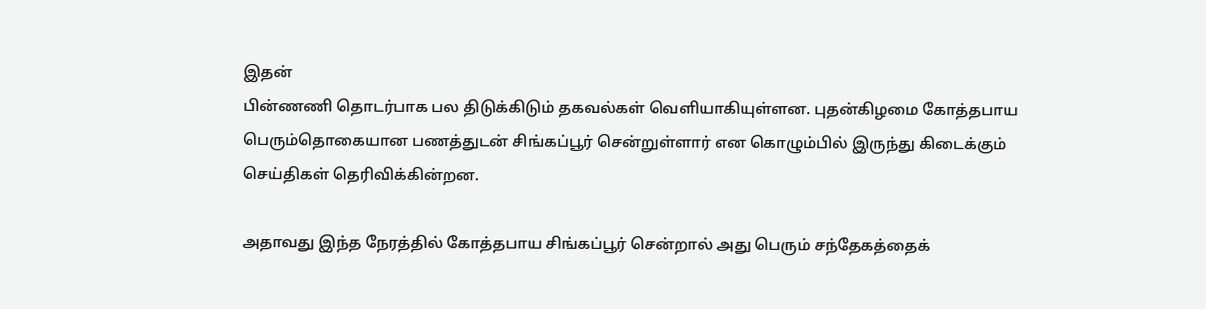இதன்
பின்ணணி தொடர்பாக பல திடுக்கிடும் தகவல்கள் வெளியாகியுள்ளன. புதன்கிழமை கோத்தபாய
பெரும்தொகையான பணத்துடன் சிங்கப்பூர் சென்றுள்ளார் என கொழும்பில் இருந்து கிடைக்கும்
செய்திகள் தெரிவிக்கின்றன.

அதாவது இந்த நேரத்தில் கோத்தபாய சிங்கப்பூர் சென்றால் அது பெரும் சந்தேகத்தைக்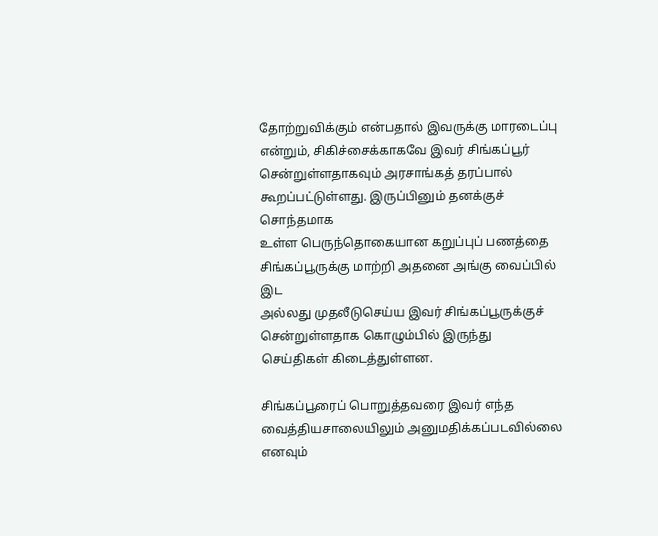தோற்றுவிக்கும் என்பதால் இவருக்கு மாரடைப்பு என்றும், சிகிச்சைக்காகவே இவர் சிங்கப்பூர்
சென்றுள்ளதாகவும் அரசாங்கத் தரப்பால் கூறப்பட்டுள்ளது. இருப்பினும் தனக்குச் சொந்தமாக
உள்ள பெருந்தொகையான கறுப்புப் பணத்தை சிங்கப்பூருக்கு மாற்றி அதனை அங்கு வைப்பில் இட
அல்லது முதலீடுசெய்ய இவர் சிங்கப்பூருக்குச் சென்றுள்ளதாக கொழும்பில் இருந்து
செய்திகள் கிடைத்துள்ளன.

சிங்கப்பூரைப் பொறுத்தவரை இவர் எந்த வைத்தியசாலையிலும் அனுமதிக்கப்படவில்லை எனவும்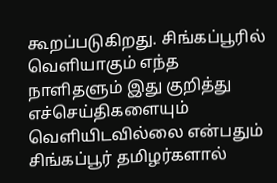கூறப்படுகிறது. சிங்கப்பூரில் வெளியாகும் எந்த நாளிதளும் இது குறித்து எச்செய்திகளையும்
வெளியிடவில்லை என்பதும் சிங்கப்பூர் தமிழர்களால்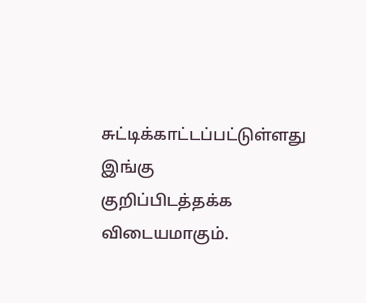சுட்டிக்காட்டப்பட்டுள்ளது இங்கு
குறிப்பிடத்தக்க விடையமாகும்.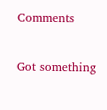Comments

Got something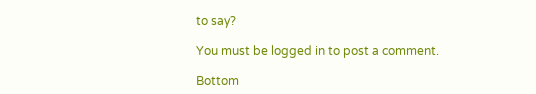to say?

You must be logged in to post a comment.

Bottom